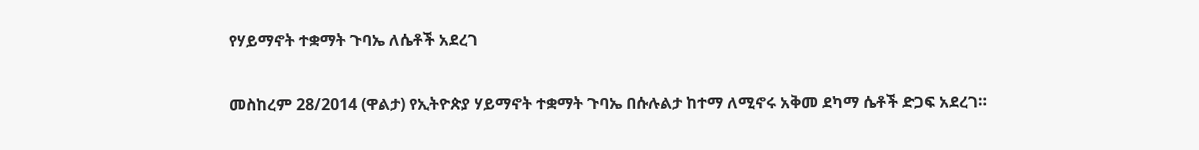የሃይማኖት ተቋማት ጉባኤ ለሴቶች አደረገ

መስከረም 28/2014 (ዋልታ) የኢትዮጵያ ሃይማኖት ተቋማት ጉባኤ በሱሉልታ ከተማ ለሚኖሩ አቅመ ደካማ ሴቶች ድጋፍ አደረገ።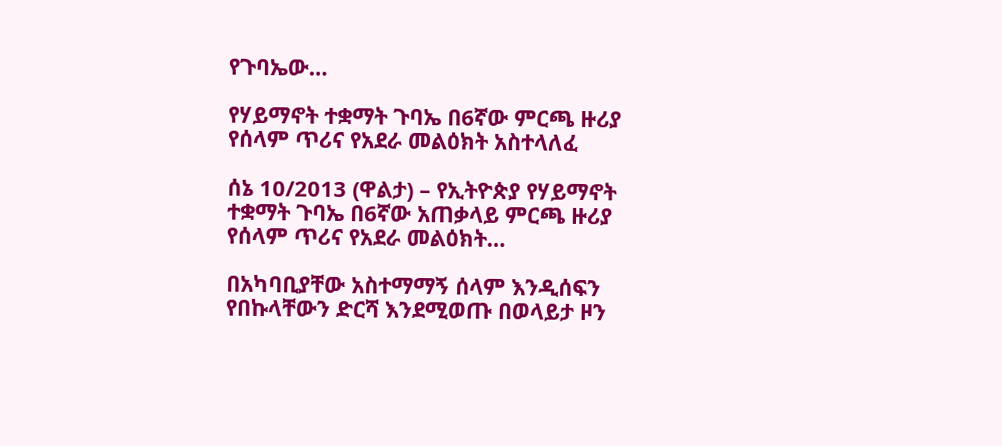የጉባኤው…

የሃይማኖት ተቋማት ጉባኤ በ6ኛው ምርጫ ዙሪያ የሰላም ጥሪና የአደራ መልዕክት አስተላለፈ

ሰኔ 10/2013 (ዋልታ) – የኢትዮጵያ የሃይማኖት ተቋማት ጉባኤ በ6ኛው አጠቃላይ ምርጫ ዙሪያ የሰላም ጥሪና የአደራ መልዕክት…

በአካባቢያቸው አስተማማኝ ሰላም እንዲሰፍን የበኩላቸውን ድርሻ እንደሚወጡ በወላይታ ዞን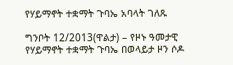የሃይማኖት ተቋማት ጉባኤ አባላት ገለጹ

ግንቦት 12/2013(ዋልታ) – የዞኑ ዓመታዊ የሃይማኖት ተቋማት ጉባኤ በወላይታ ዞን ሶዶ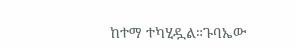ከተማ ተካሂዷል።ጉባኤው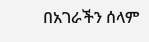በአገራችን ሰላም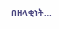በዘላቂነት…